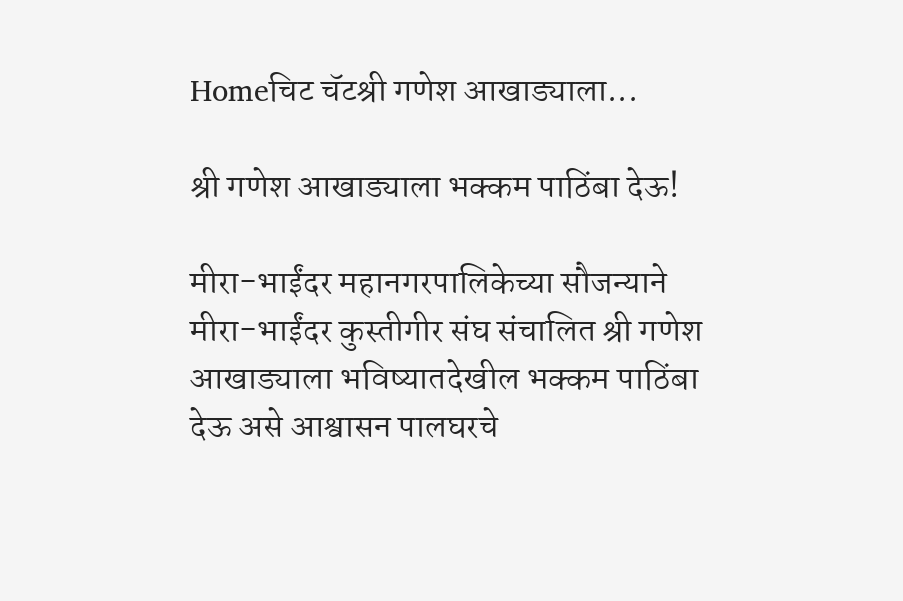Homeचिट चॅटश्री गणेश आखाड्याला...

श्री गणेश आखाड्याला भक्कम पाठिंबा देऊ!

मीरा-भाईंदर महानगरपालिकेच्या सौजन्याने मीरा-भाईंदर कुस्तीगीर संघ संचालित श्री गणेश आखाड्याला भविष्यातदेखील भक्कम पाठिंबा देऊ असे आश्वासन पालघरचे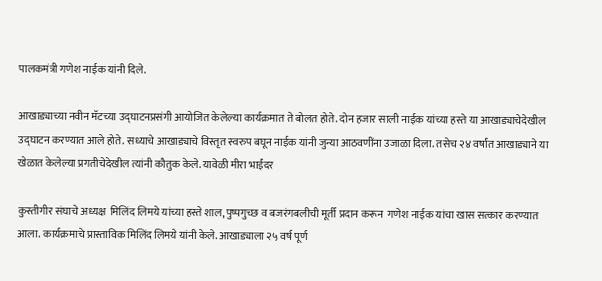पालकमंत्री गणेश नाईक यांनी दिले.

आखाड्याच्या नवीन मॅटच्या उद्घाटनप्रसंगी आयोजित केलेल्या कार्यक्रमात ते बोलत होते. दोन हजार साली नाईक यांच्या हस्ते या आखाड्याचेदेखील उद्घाटन करण्यात आले होते. सध्याचे आखाड्याचे विस्तृत स्वरुप बघून नाईक यांनी जुन्या आठवणींना उजाळा दिला. तसेच २४ वर्षांत आखाड्याने या खेळात केलेल्या प्रगतीचेदेखील त्यांनी कौतुक केले. यावेळी मीरा भाईंदर

कुस्तीगीर संघाचे अध्यक्ष  मिलिंद लिमये यांच्या हस्ते शाल, पुष्पगुच्छ व बजरंगबलीची मूर्ती प्रदान करून  गणेश नाईक यांचा खास सत्कार करण्यात आला. कार्यक्रमाचे प्रास्ताविक मिलिंद लिमये यांनी केले. आखाड्याला २५ वर्ष पूर्ण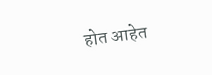होत आहेत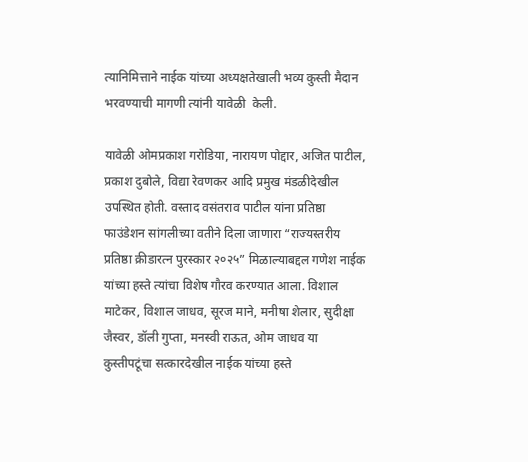त्यानिमित्ताने नाईक यांच्या अध्यक्षतेखाली भव्य कुस्ती मैदान भरवण्याची मागणी त्यांनी यावेळी  केली.

यावेळी ओमप्रकाश गरोडिया, नारायण पोद्दार, अजित पाटील, प्रकाश दुबोले, विद्या रेवणकर आदि प्रमुख मंडळीदेखील उपस्थित होती. वस्ताद वसंतराव पाटील यांना प्रतिष्ठा फाउंडेशन सांगलीच्या वतीने दिला जाणारा “राज्यस्तरीय प्रतिष्ठा क्रीडारत्न पुरस्कार २०२५” मिळाल्याबद्दल गणेश नाईक यांच्या हस्ते त्यांचा विशेष गौरव करण्यात आला. विशाल माटेकर, विशाल जाधव, सूरज माने, मनीषा शेलार, सुदीक्षा जैस्वर, डॉली गुप्ता, मनस्वी राऊत, ओम जाधव या कुस्तीपटूंचा सत्कारदेखील नाईक यांच्या हस्ते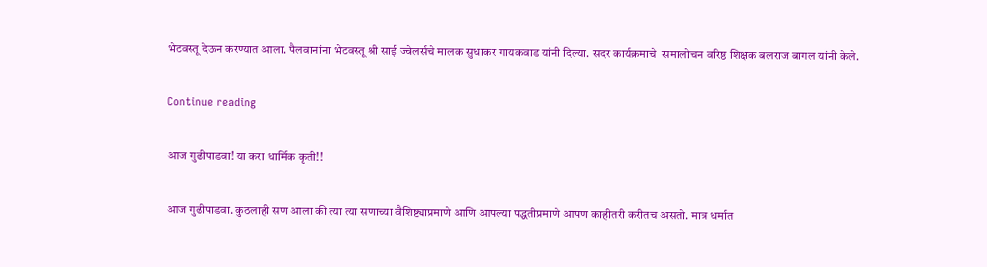भेटवस्तू देऊन करण्यात आला. पैलवानांना भेटवस्तू श्री साई ज्वेलर्सचे मालक सुधाकर गायकवाड यांनी दिल्या. सदर कार्यक्रमाचे  समालोचन वरिष्ठ शिक्षक बलराज बागल यांनी केले.

Continue reading

आज गुढीपाडवा! या करा धार्मिक कृती!!

आज गुढीपाडवा. कुठलाही सण आला की त्या त्या सणाच्या वैशिष्ट्याप्रमाणे आणि आपल्या पद्धतीप्रमाणे आपण काहीतरी करीतच असतो. मात्र धर्मात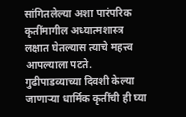सांगितलेल्या अशा पारंपरिक कृतींमागील अध्यात्मशास्त्र लक्षात घेतल्यास त्याचे महत्त्व आपल्याला पटते. गुढीपाडव्याच्या दिवशी केल्या जाणार्‍या धार्मिक कृतींची ही घ्या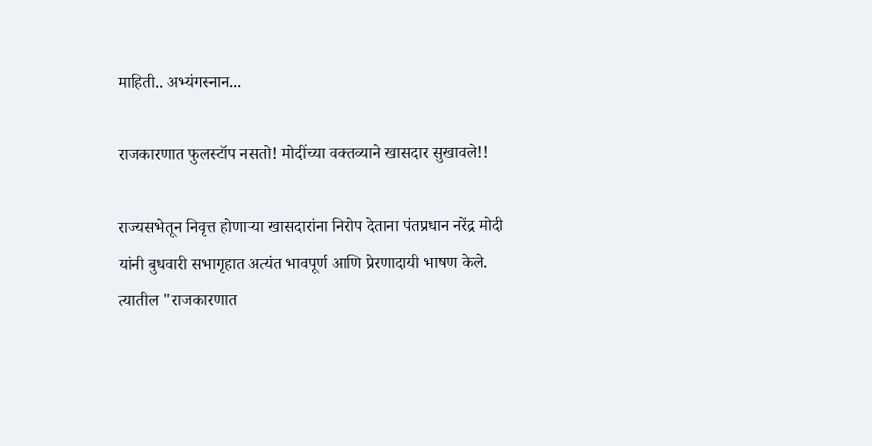माहिती.. अभ्यंगस्नान...

राजकारणात फुलस्टॉप नसतो! मोदींच्या वक्तव्याने खासदार सुखावले!!

राज्यसभेतून निवृत्त होणाऱ्या खासदारांना निरोप देताना पंतप्रधान नरेंद्र मोदी यांनी बुधवारी सभागृहात अत्यंत भावपूर्ण आणि प्रेरणादायी भाषण केले. त्यातील "राजकारणात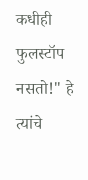कधीही फुलस्टॉप नसतो!" हे त्यांचे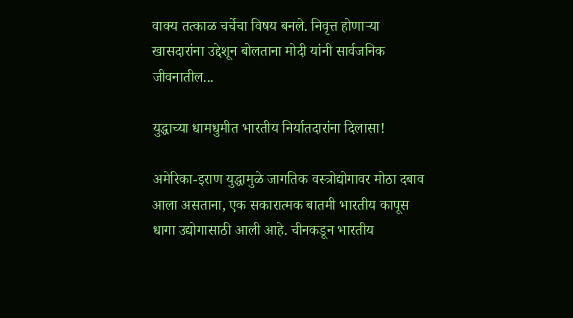वाक्य तत्काळ चर्चेचा विषय बनले. निवृत्त होणाऱ्या खासदारांना उद्देशून बोलताना मोदी यांनी सार्वजनिक जीवनातील...

युद्धाच्या धामधुमीत भारतीय निर्यातदारांना दिलासा!

अमेरिका-इराण युद्धामुळे जागतिक वस्त्रोद्योगावर मोठा दबाव आला असताना, एक सकारात्मक बातमी भारतीय कापूस धागा उद्योगासाठी आली आहे. चीनकडून भारतीय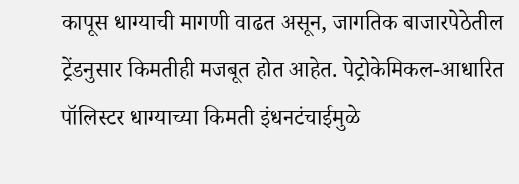कापूस धाग्याची मागणी वाढत असून, जागतिक बाजारपेठेतील ट्रेंडनुसार किमतीही मजबूत होत आहेत. पेट्रोकेमिकल-आधारित पॉलिस्टर धाग्याच्या किमती इंधनटंचाईमुळे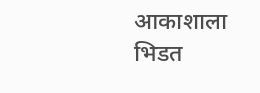आकाशाला भिडत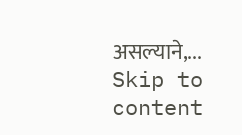असल्याने,...
Skip to content